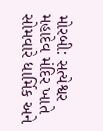મોરબી: સત્યેશ્વર મહાદેવ મંદિર ખાતે સોમવારે ધાર્મિક અને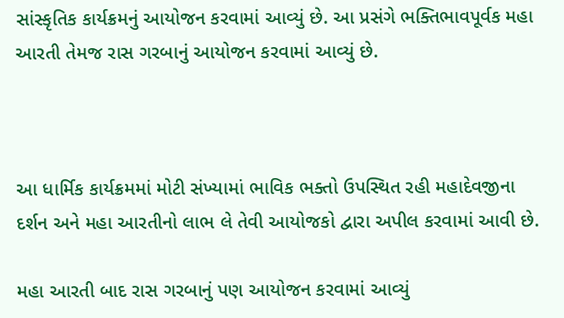સાંસ્કૃતિક કાર્યક્રમનું આયોજન કરવામાં આવ્યું છે. આ પ્રસંગે ભક્તિભાવપૂર્વક મહા આરતી તેમજ રાસ ગરબાનું આયોજન કરવામાં આવ્યું છે.



આ ધાર્મિક કાર્યક્રમમાં મોટી સંખ્યામાં ભાવિક ભક્તો ઉપસ્થિત રહી મહાદેવજીના દર્શન અને મહા આરતીનો લાભ લે તેવી આયોજકો દ્વારા અપીલ કરવામાં આવી છે.

મહા આરતી બાદ રાસ ગરબાનું પણ આયોજન કરવામાં આવ્યું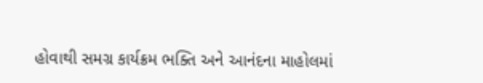હોવાથી સમગ્ર કાર્યક્રમ ભક્તિ અને આનંદના માહોલમાં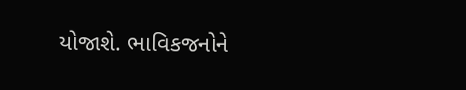યોજાશે. ભાવિકજનોને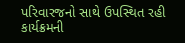પરિવારજનો સાથે ઉપસ્થિત રહી કાર્યક્રમની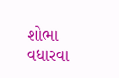શોભા વધારવા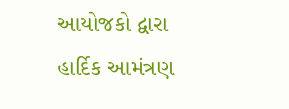આયોજકો દ્વારા હાર્દિક આમંત્રણ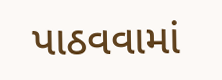પાઠવવામાં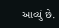આવ્યું છે.